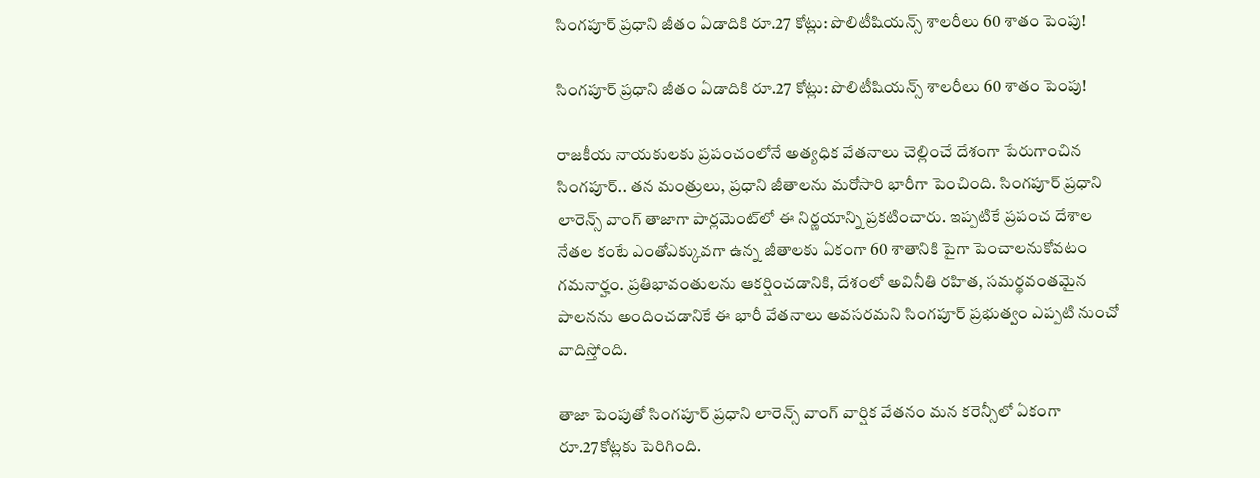సింగపూర్ ప్రధాని జీతం ఏడాదికి రూ.27 కోట్లు: పొలిటీషియన్స్ శాలరీలు 60 శాతం పెంపు!

సింగపూర్ ప్రధాని జీతం ఏడాదికి రూ.27 కోట్లు: పొలిటీషియన్స్ శాలరీలు 60 శాతం పెంపు!

రాజకీయ నాయకులకు ప్రపంచంలోనే అత్యధిక వేతనాలు చెల్లించే దేశంగా పేరుగాంచిన సింగపూర్.. తన మంత్రులు, ప్రధాని జీతాలను మరోసారి భారీగా పెంచింది. సింగపూర్ ప్రధాని లారెన్స్ వాంగ్ తాజాగా పార్లమెంట్‌లో ఈ నిర్ణయాన్ని ప్రకటించారు. ఇప్పటికే ప్రపంచ దేశాల నేతల కంటే ఎంతోఎక్కువగా ఉన్న జీతాలకు ఏకంగా 60 శాతానికి పైగా పెంచాలనుకోవటం గమనార్హం. ప్రతిభావంతులను ఆకర్షించడానికి, దేశంలో అవినీతి రహిత, సమర్థవంతమైన పాలనను అందించడానికే ఈ భారీ వేతనాలు అవసరమని సింగపూర్ ప్రభుత్వం ఎప్పటి నుంచో వాదిస్తోంది.

తాజా పెంపుతో సింగపూర్ ప్రధాని లారెన్స్ వాంగ్ వార్షిక వేతనం మన కరెన్సీలో ఏకంగా రూ.27కోట్లకు పెరిగింది.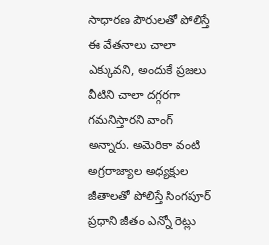సాధారణ పౌరులతో పోలిస్తే ఈ వేతనాలు చాలా ఎక్కువని, అందుకే ప్రజలు వీటిని చాలా దగ్గరగా గమనిస్తారని వాంగ్ అన్నారు. అమెరికా వంటి అగ్రరాజ్యాల అధ్యక్షుల జీతాలతో పోలిస్తే సింగపూర్ ప్రధాని జీతం ఎన్నో రెట్లు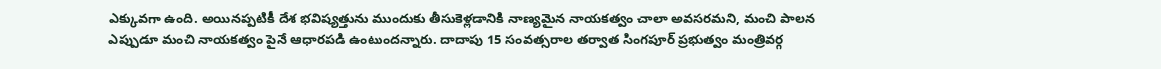ఎక్కువగా ఉంది. అయినప్పటికీ దేశ భవిష్యత్తును ముందుకు తీసుకెళ్లడానికి నాణ్యమైన నాయకత్వం చాలా అవసరమని, మంచి పాలన ఎప్పుడూ మంచి నాయకత్వం పైనే ఆధారపడి ఉంటుందన్నారు. దాదాపు 15 సంవత్సరాల తర్వాత సింగపూర్ ప్రభుత్వం మంత్రివర్గ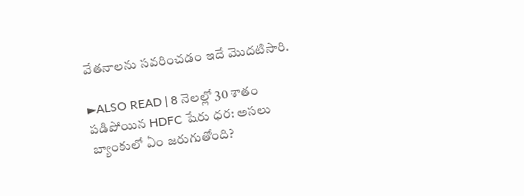వేతనాలను సవరించడం ఇదే మొదటిసారి.

►ALSO READ | 8 నెలల్లో 30 శాతం పడిపోయిన HDFC షేరు ధర: అసలు బ్యాంకులో ఏం జరుగుతోంది?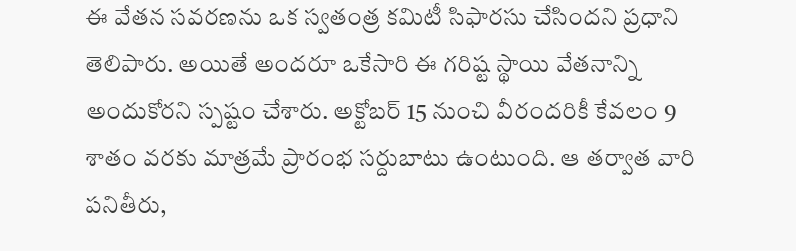ఈ వేతన సవరణను ఒక స్వతంత్ర కమిటీ సిఫారసు చేసిందని ప్రధాని తెలిపారు. అయితే అందరూ ఒకేసారి ఈ గరిష్ట స్థాయి వేతనాన్ని అందుకోరని స్పష్టం చేశారు. అక్టోబర్ 15 నుంచి వీరందరికీ కేవలం 9 శాతం వరకు మాత్రమే ప్రారంభ సర్దుబాటు ఉంటుంది. ఆ తర్వాత వారి పనితీరు,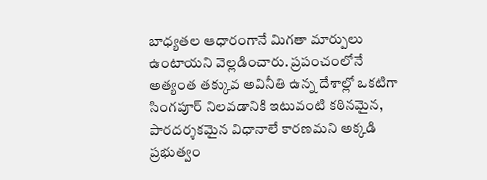బాధ్యతల ఆధారంగానే మిగతా మార్పులు ఉంటాయని వెల్లడించారు. ప్రపంచంలోనే అత్యంత తక్కువ అవినీతి ఉన్న దేశాల్లో ఒకటిగా సింగపూర్ నిలవడానికి ఇటువంటి కఠినమైన, పారదర్శకమైన విధానాలే కారణమని అక్కడి ప్రభుత్వం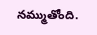నమ్ముతోంది.